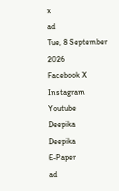x
ad
Tue, 8 September 2026
Facebook X Instagram Youtube
Deepika
Deepika
E-Paper
ad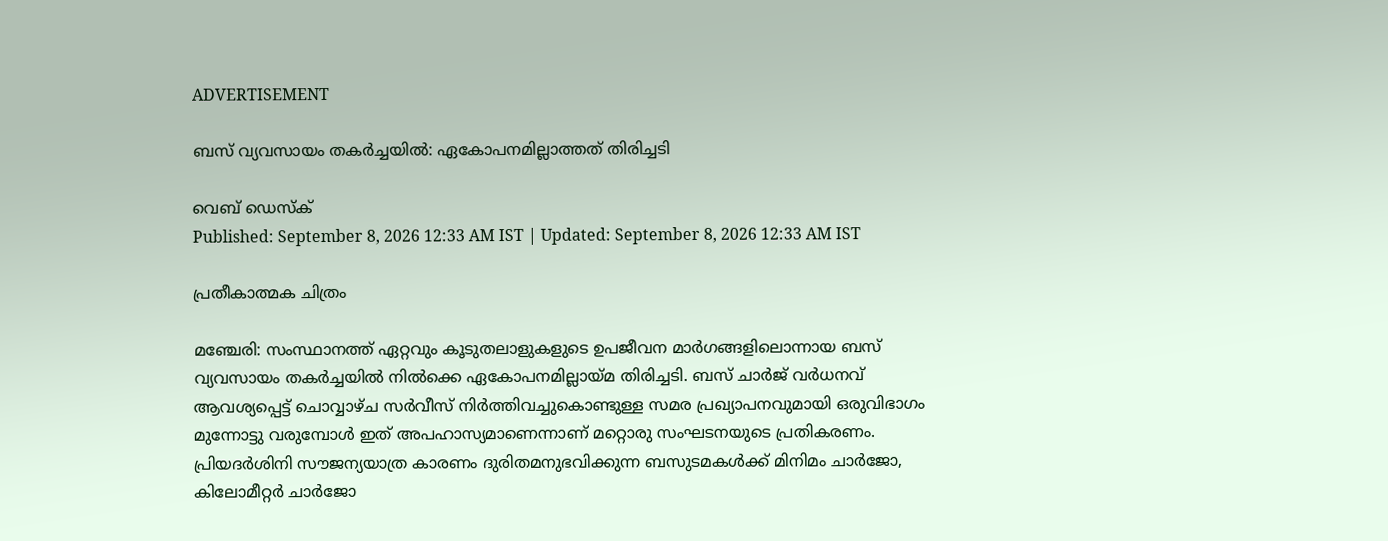ADVERTISEMENT

ബസ് വ്യവസായം തകര്‍ച്ചയില്‍: ഏകോപനമില്ലാത്തത് തിരിച്ചടി

വെബ് ഡെസ്ക്
Published: September 8, 2026 12:33 AM IST | Updated: September 8, 2026 12:33 AM IST

പ്രതീകാത്മക ചിത്രം

മഞ്ചേരി: സംസ്ഥാനത്ത് ഏറ്റവും കൂടുതലാളുകളുടെ ഉപജീവന മാര്‍ഗങ്ങളിലൊന്നായ ബസ് വ്യവസായം തകര്‍ച്ചയില്‍ നില്‍ക്കെ ഏകോപനമില്ലായ്മ തിരിച്ചടി. ബസ് ചാര്‍ജ് വര്‍ധനവ് ആവശ്യപ്പെട്ട് ചൊവ്വാഴ്ച സര്‍വീസ് നിര്‍ത്തിവച്ചുകൊണ്ടുള്ള സമര പ്രഖ്യാപനവുമായി ഒരുവിഭാഗം മുന്നോട്ടു വരുമ്പോള്‍ ഇത് അപഹാസ്യമാണെന്നാണ് മറ്റൊരു സംഘടനയുടെ പ്രതികരണം. പ്രിയദര്‍ശിനി സൗജന്യയാത്ര കാരണം ദുരിതമനുഭവിക്കുന്ന ബസുടമകള്‍ക്ക് മിനിമം ചാര്‍ജോ, കിലോമീറ്റര്‍ ചാര്‍ജോ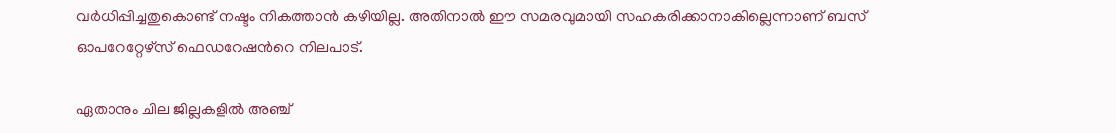വര്‍ധിപ്പിച്ചതുകൊണ്ട് നഷ്ടം നികത്താന്‍ കഴിയില്ല. അതിനാല്‍ ഈ സമരവുമായി സഹകരിക്കാനാകില്ലെന്നാണ് ബസ് ഓപറേറ്റേഴ്സ് ഫെഡറേഷന്‍റെ നിലപാട്.

ഏതാനും ചില ജില്ലകളില്‍ അഞ്ച്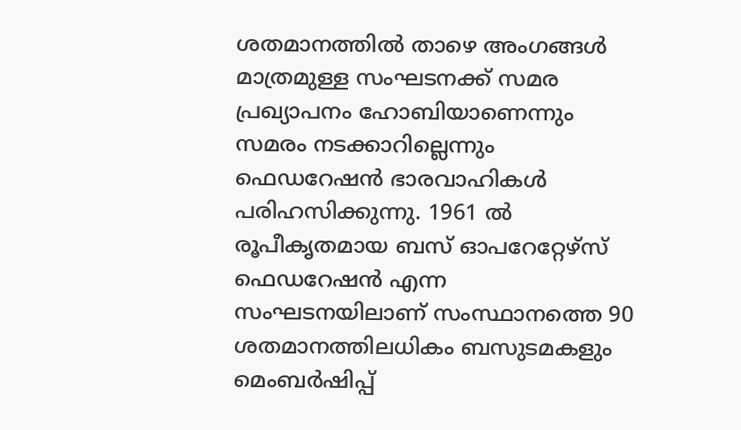ശതമാനത്തില്‍ താഴെ അംഗങ്ങള്‍ മാത്രമുള്ള സംഘടനക്ക് സമര പ്രഖ്യാപനം ഹോബിയാണെന്നും സമരം നടക്കാറില്ലെന്നും ഫെഡറേഷന്‍ ഭാരവാഹികള്‍ പരിഹസിക്കുന്നു. 1961 ല്‍ രൂപീകൃതമായ ബസ് ഓപറേറ്റേഴ്സ് ഫെഡറേഷന്‍ എന്ന സംഘടനയിലാണ് സംസ്ഥാനത്തെ 90 ശതമാനത്തിലധികം ബസുടമകളും മെംബര്‍ഷിപ്പ്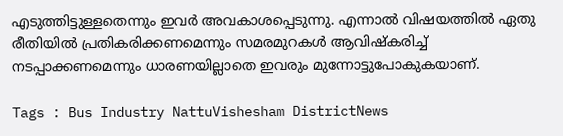എടുത്തിട്ടുള്ളതെന്നും ഇവര്‍ അവകാശപ്പെടുന്നു. എന്നാല്‍ വിഷയത്തില്‍ ഏതു രീതിയില്‍ പ്രതികരിക്കണമെന്നും സമരമുറകള്‍ ആവിഷ്‌കരിച്ച് നടപ്പാക്കണമെന്നും ധാരണയില്ലാതെ ഇവരും മുന്നോട്ടുപോകുകയാണ്.

Tags : Bus Industry NattuVishesham DistrictNews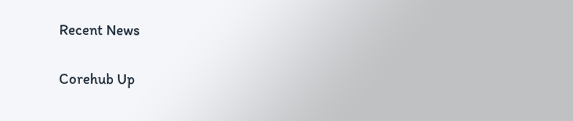Recent News

Corehub Up